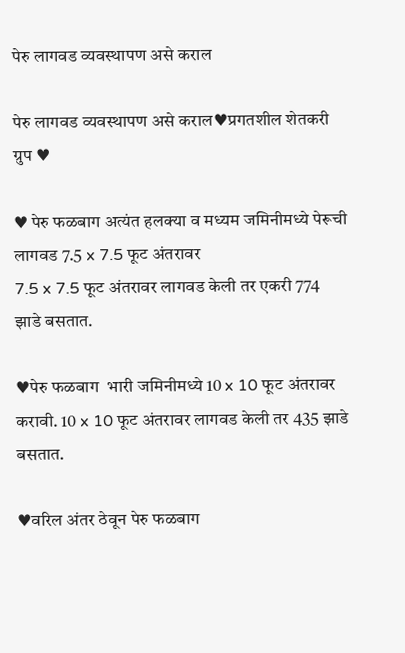पेरु लागवड व्यवस्थापण असे कराल

पेरु लागवड व्यवस्थापण असे कराल♥प्रगतशील शेतकरी ग्रुप ♥

♥ पेरु फळबाग अत्यंत हलक्‍या व मध्यम जमिनीमध्ये पेरूची लागवड 7.5 x 7.5 फूट अंतरावर
7.5 x 7.5 फूट अंतरावर लागवड केली तर एकरी 774 झाडे बसतात.

♥पेरु फळबाग  भारी जमिनीमध्ये 10 x 10 फूट अंतरावर करावी. 10 x 10 फूट अंतरावर लागवड केली तर 435 झाडे बसतात.

♥वरिल अंतर ठेवून पेरु फळबाग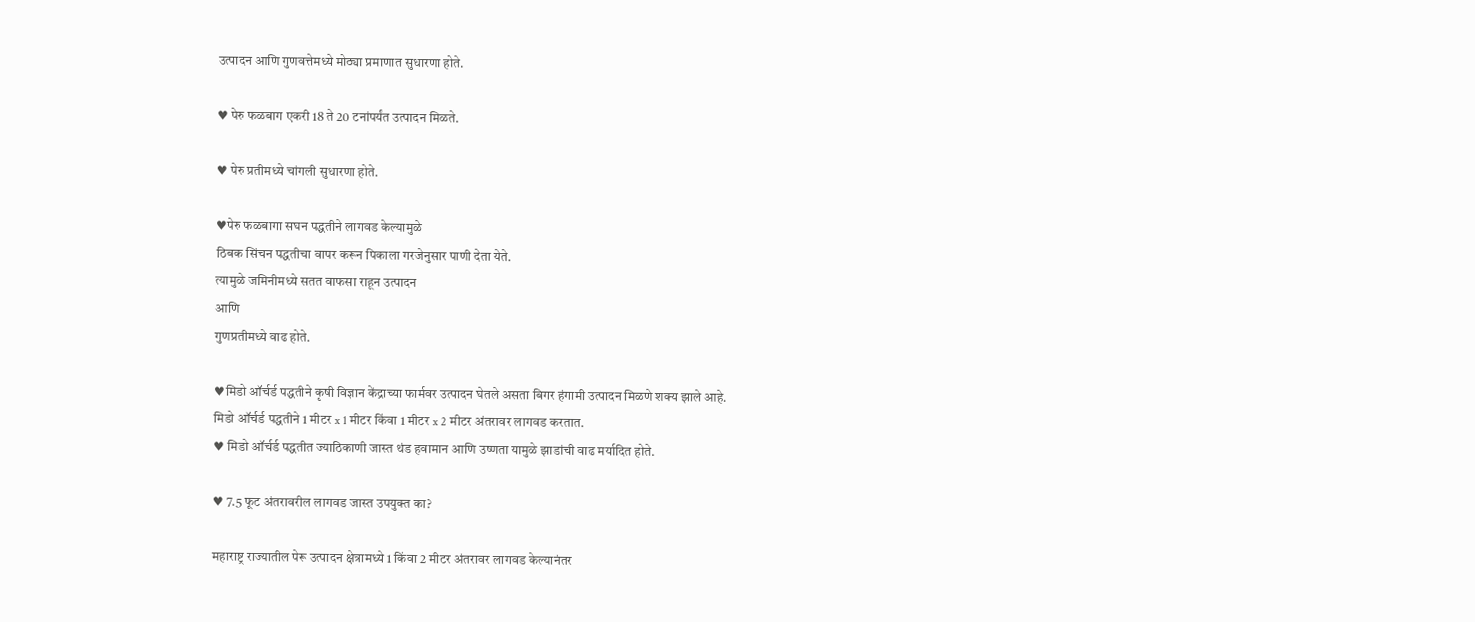उत्पादन आणि गुणवत्तेमध्ये मोठ्या प्रमाणात सुधारणा होते.

♥ पेरु फळबाग एकरी 18 ते 20 टनांपर्यंत उत्पादन मिळते.

♥ पेरु प्रतीमध्ये चांगली सुधारणा होते.

♥पेरु फळबागा सघन पद्धतीने लागवड केल्यामुळे
ठिबक सिंचन पद्धतीचा वापर करून पिकाला गरजेनुसार पाणी देता येते.
त्यामुळे जमिनीमध्ये सतत वाफसा राहून उत्पादन
आणि
गुणप्रतीमध्ये वाढ होते.

♥मिडो ऑर्चर्ड पद्धतीने कृषी विज्ञान केंद्राच्या फार्मवर उत्पादन घेतले असता बिगर हंगामी उत्पादन मिळणे शक्‍य झाले आहे.
मिडो ऑर्चर्ड पद्धतीने 1 मीटर x 1 मीटर किंवा 1 मीटर x 2 मीटर अंतरावर लागवड करतात.
♥ मिडो ऑर्चर्ड पद्धतीत ज्याठिकाणी जास्त थंड हवामान आणि उष्णता यामुळे झाडांची वाढ मर्यादित होते.

♥ 7.5 फूट अंतरावरील लागवड जास्त उपयुक्त का?

महाराष्ट्र राज्यातील पेरू उत्पादन क्षेत्रामध्ये 1 किंवा 2 मीटर अंतरावर लागवड केल्यानंतर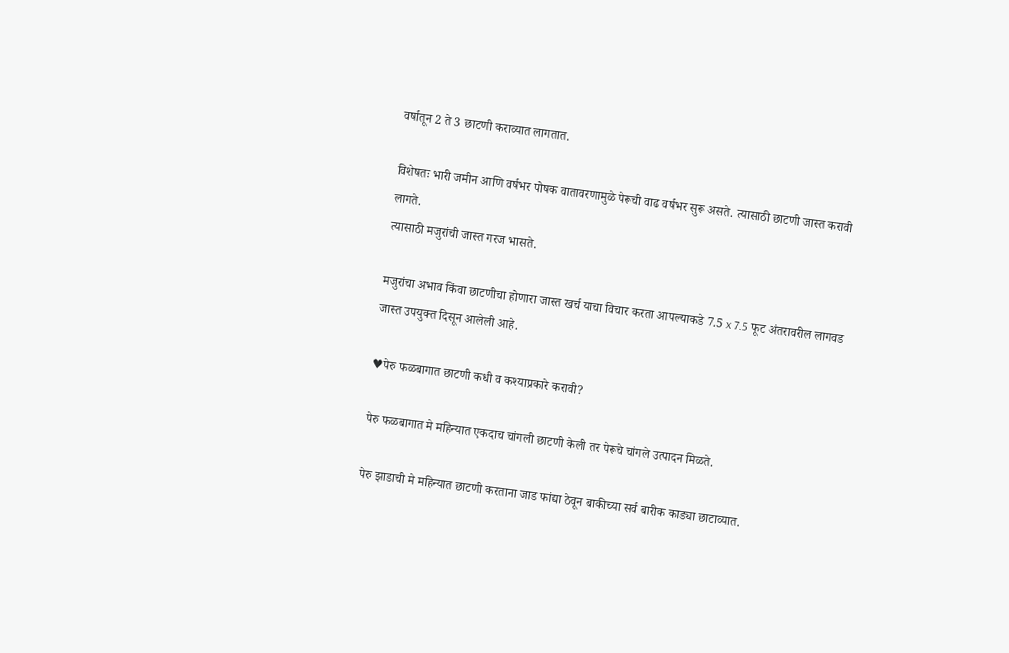वर्षातून 2 ते 3 छाटणी कराव्यात लागतात.

विशेषतः भारी जमीन आणि वर्षभर पोषक वातावरणामुळे पेरूची वाढ वर्षभर सुरू असते. त्यासाठी छाटणी जास्त करावी लागते.
त्यासाठी मजुरांची जास्त गरज भासते.

मजुरांचा अभाव किंवा छाटणीचा होणारा जास्त खर्च याचा विचार करता आपल्याकडे 7.5 x 7.5 फूट अंतरावरील लागवड जास्त उपयुक्त दिसून आलेली आहे.

♥पेरु फळबागात छाटणी कधी व कश्याप्रकारे करावी?

पेरु फळबागात मे महिन्यात एकदाच चांगली छाटणी केली तर पेरूचे चांगले उत्पादन मिळते.

पेरु झाडाची मे महिन्यात छाटणी करताना जाड फांद्या ठेवून बाकीच्या सर्व बारीक काड्या छाटाव्यात.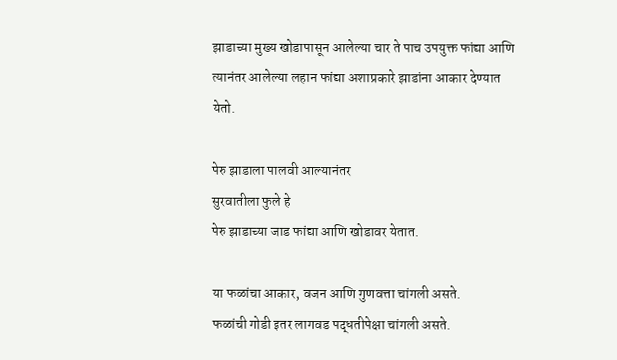झाडाच्या मुख्य खोडापासून आलेल्या चार ते पाच उपयुक्त फांद्या आणि
त्यानंतर आलेल्या लहान फांद्या अशाप्रकारे झाडांना आकार देण्यात येतो.

पेरु झाडाला पालवी आल्यानंतर
सुरवातीला फुले हे
पेरु झाडाच्या जाड फांद्या आणि खोडावर येतात.

या फळांचा आकार, वजन आणि गुणवत्ता चांगली असते.
फळांची गोडी इतर लागवड पद्धतीपेक्षा चांगली असते.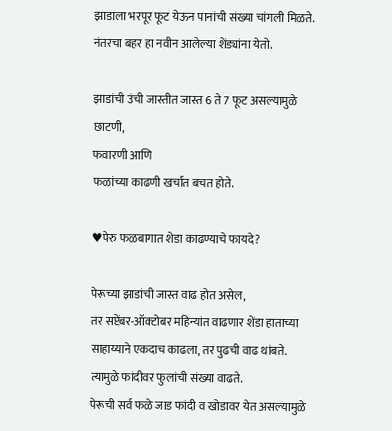झाडाला भरपूर फूट येऊन पानांची संख्या चांगली मिळते.
नंतरचा बहर हा नवीन आलेल्या शेंड्यांना येतो.

झाडांची उंची जास्तीत जास्त 6 ते 7 फूट असल्यामुळे
छाटणी,
फवारणी आणि
फळांच्या काढणी खर्चात बचत होते.

♥पेरु फळबागात शेडा काढण्याचे फायदे?

पेरूच्या झाडांची जास्त वाढ होत असेल,
तर सप्टेंबर-ऑक्‍टोबर महिन्यांत वाढणार शेंडा हाताच्या साहाय्याने एकदाच काढला, तर पुढची वाढ थांबते.
त्यामुळे फांदीवर फुलांची संख्या वाढते.
पेरूची सर्व फळे जाड फांदी व खोडावर येत असल्यामुळे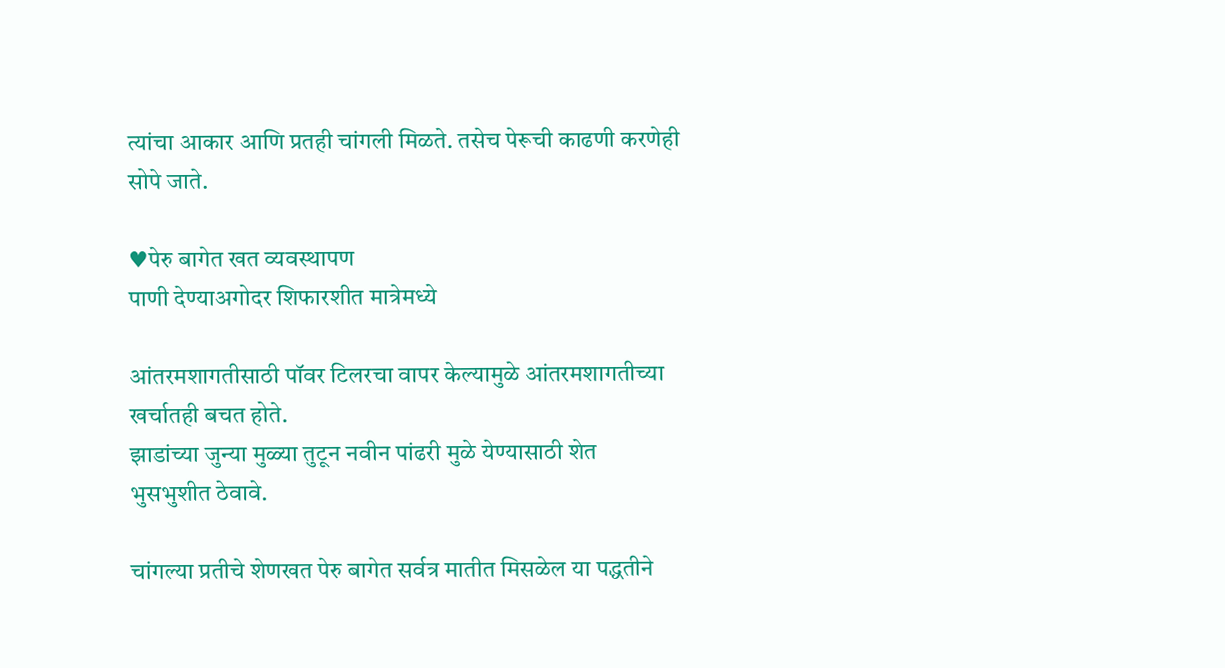त्यांचा आकार आणि प्रतही चांगली मिळते. तसेच पेरूची काढणी करणेही सोपे जाते.

♥पेरु बागेत खत व्यवस्थापण
पाणी देण्याअगोदर शिफारशीत मात्रेमध्ये

आंतरमशागतीसाठी पॉवर टिलरचा वापर केल्यामुळे आंतरमशागतीच्या खर्चातही बचत होते.
झाडांच्या जुन्या मुळ्या तुटून नवीन पांढरी मुळे येण्यासाठी शेत भुसभुशीत ठेवावे.

चांगल्या प्रतीचे शेणखत पेरु बागेत सर्वत्र मातीत मिसळेल या पद्धतीने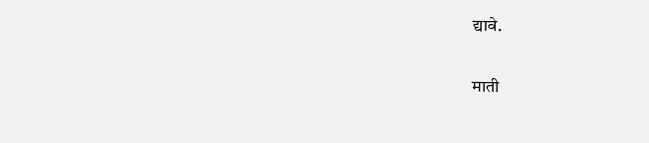द्यावे.

माती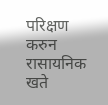परिक्षण करुन रासायनिक खते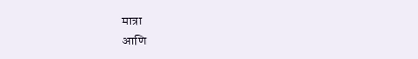मात्रा
आणि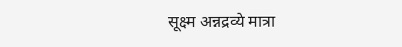सूक्ष्म अन्नद्रव्ये मात्रा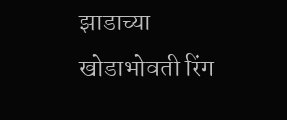झाडाच्या खोडाभोवती रिंग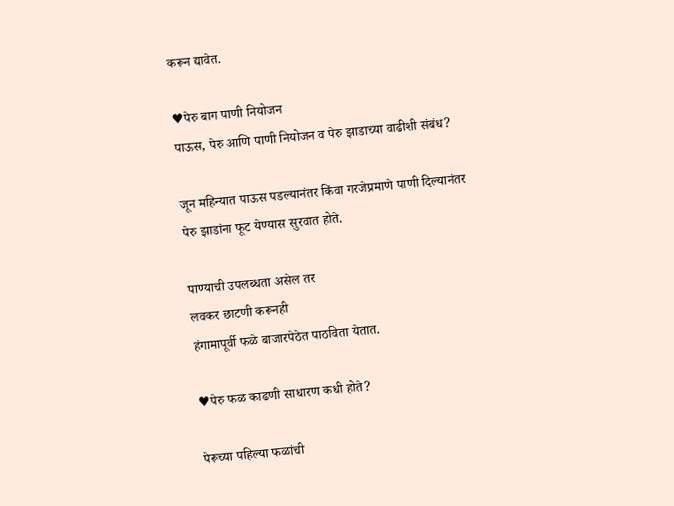करून द्यावेत.

♥पेरु बाग पाणी नियोजन
पाऊस, पेरु आणि पाणी नियोजन व पेरु झाडाच्या वाढीशी संबंध?

जून महिन्यात पाऊस पडल्यानंतर किंवा गरजेप्रमाणे पाणी दिल्यानंतर
पेरु झाडांना फूट येण्यास सुरवात होते.

पाण्याची उपलब्धता असेल तर
लवकर छाटणी करूनही
हंगामापूर्वी फळे बाजारपेठेत पाठविता येतात.

♥पेरु फळ काढणी साधारण कधी होते?

पेरूच्या पहिल्या फळांची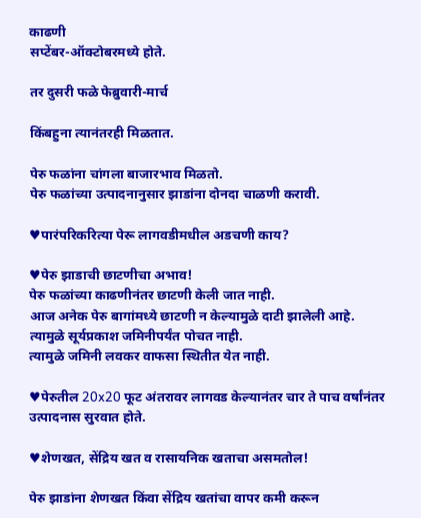काढणी
सप्टेंबर-ऑक्‍टोबरमध्ये होते.

तर दुसरी फळे फेब्रुवारी-मार्च

किंबहुना त्यानंतरही मिळतात.

पेरु फळांना चांगला बाजारभाव मिळतो.
पेरु फळांच्या उत्पादनानुसार झाडांना दोनदा चाळणी करावी.

♥पारंपरिकरित्या पेरू लागवडीमधील अडचणी काय?

♥पेरु झाडाची छाटणीचा अभाव!
पेरु फळांच्या काढणीनंतर छाटणी केली जात नाही.
आज अनेक पेरु बागांमध्ये छाटणी न केल्यामुळे दाटी झालेली आहे.
त्यामुळे सूर्यप्रकाश जमिनीपर्यंत पोचत नाही.
त्यामुळे जमिनी लवकर वाफसा स्थितीत येत नाही.

♥पेरुतील 20x20 फूट अंतरावर लागवड केल्यानंतर चार ते पाच वर्षांनंतर उत्पादनास सुरवात होते.

♥शेणखत, सेंद्रिय खत व रासायनिक खताचा असमतोल!

पेरु झाडांना शेणखत किंवा सेंद्रिय खतांचा वापर कमी करून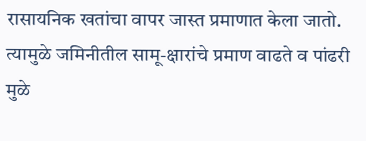रासायनिक खतांचा वापर जास्त प्रमाणात केला जातो.
त्यामुळे जमिनीतील सामू-क्षारांचे प्रमाण वाढते व पांढरी मुळे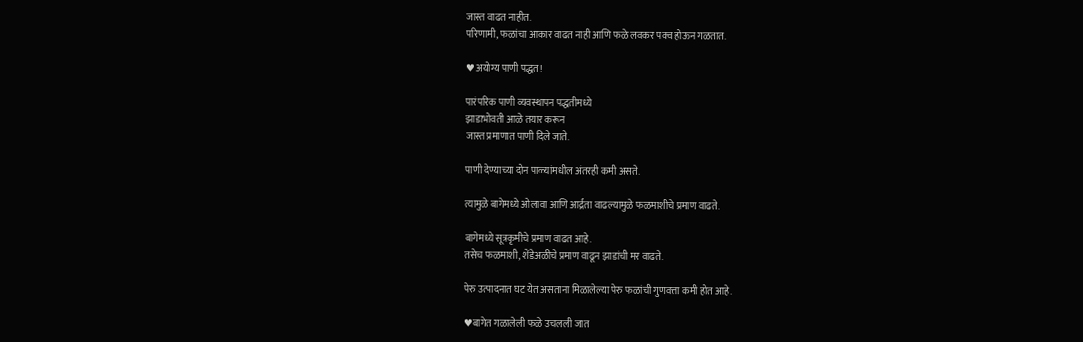जास्त वाढत नाहीत.
परिणामी, फळांचा आकार वाढत नाही आणि फळे लवकर पक्व होऊन गळतात.

♥अयोग्य पाणी पद्धत!

पारंपरिक पाणी व्यवस्थापन पद्धतीमध्ये
झाडाभोवती आळे तयार करून
जास्त प्रमाणात पाणी दिले जाते.

पाणी देण्याच्या दोन पाळ्यांमधील अंतरही कमी असते.

त्यामुळे बागेमध्ये ओलावा आणि आर्द्रता वाढल्यामुळे फळमाशीचे प्रमाण वाढते.

बागेमध्ये सूत्रकृमीचे प्रमाण वाढत आहे.
तसेच फळमाशी, शेंडेअळीचे प्रमाण वाढून झाडांची मर वाढते.

पेरु उत्पादनात घट येत असताना मिळालेल्या पेरु फळांची गुणवत्ता कमी होत आहे.

♥बागेत गळालेली फळे उचलली जात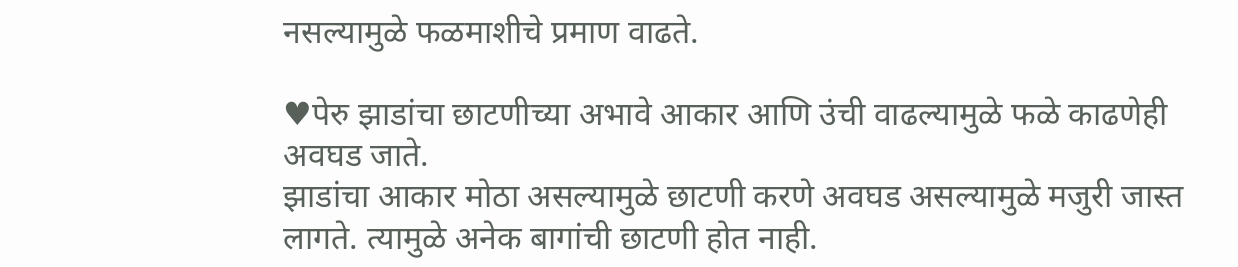नसल्यामुळे फळमाशीचे प्रमाण वाढते.

♥पेरु झाडांचा छाटणीच्या अभावे आकार आणि उंची वाढल्यामुळे फळे काढणेही अवघड जाते.
झाडांचा आकार मोठा असल्यामुळे छाटणी करणे अवघड असल्यामुळे मजुरी जास्त लागते. त्यामुळे अनेक बागांची छाटणी होत नाही.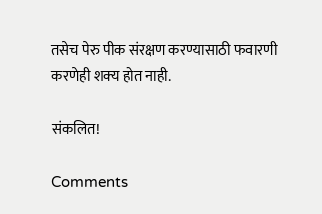तसेच पेरु पीक संरक्षण करण्यासाठी फवारणी करणेही शक्‍य होत नाही.

संकलित!

Comments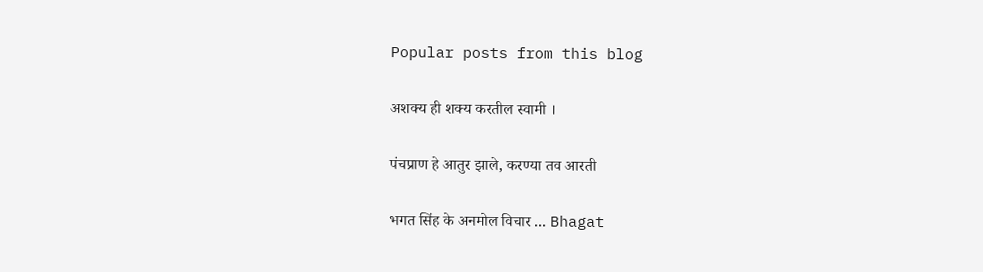Popular posts from this blog

अशक्य ही शक्य करतील स्वामी ।

पंचप्राण हे आतुर झाले, करण्या तव आरती

भगत सिंह के अनमोल विचार ... Bhagat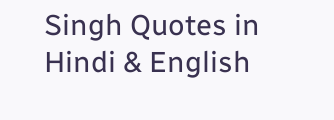Singh Quotes in Hindi & English